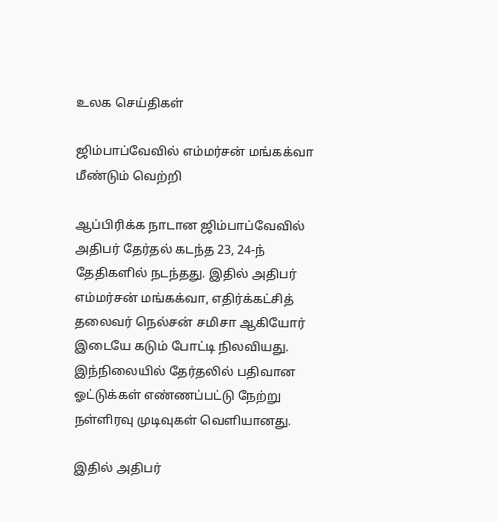உலக செய்திகள்

ஜிம்பாப்வேவில் எம்மர்சன் மங்கக்வா மீண்டும் வெற்றி

ஆப்பிரிக்க நாடான ஜிம்பாப்வேவில் அதிபர் தேர்தல் கடந்த 23, 24-ந் தேதிகளில் நடந்தது. இதில் அதிபர் எம்மர்சன் மங்கக்வா, எதிர்க்கட்சித் தலைவர் நெல்சன் சமிசா ஆகியோர் இடையே கடும் போட்டி நிலவியது. இந்நிலையில் தேர்தலில் பதிவான ஓட்டுக்கள் எண்ணப்பட்டு நேற்று நள்ளிரவு முடிவுகள் வெளியானது.

இதில் அதிபர்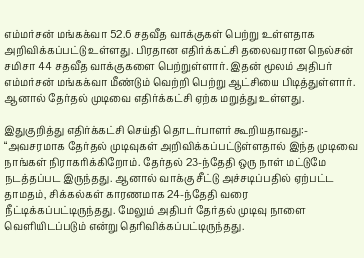எம்மர்சன் மங்கக்வா 52.6 சதவீத வாக்குகள் பெற்று உள்ளதாக அறிவிக்கப்பட்டு உள்ளது. பிரதான எதிர்க்கட்சி தலைவரான நெல்சன் சமிசா 44 சதவீத வாக்குகளை பெற்றுள்ளார். இதன் மூலம் அதிபர் எம்மர்சன் மங்கக்வா மீண்டும் வெற்றி பெற்று ஆட்சியை பிடித்துள்ளார். ஆனால் தேர்தல் முடிவை எதிர்க்கட்சி ஏற்க மறுத்து உள்ளது.

இதுகுறித்து எதிர்க்கட்சி செய்தி தொடர்பாளர் கூறியதாவது:- “அவசரமாக தேர்தல் முடிவுகள் அறிவிக்கப்பட்டுள்ளதால் இந்த முடிவை நாங்கள் நிராகரிக்கிறோம். தேர்தல் 23-ந்தேதி ஒரு நாள் மட்டுமே நடத்தப்பட இருந்தது. ஆனால் வாக்கு சீட்டு அச்சடிப்பதில் ஏற்பட்ட தாமதம், சிக்கல்கள் காரணமாக 24-ந்தேதி வரை நீட்டிக்கப்பட்டிருந்தது. மேலும் அதிபர் தேர்தல் முடிவு நாளை வெளியிடப்படும் என்று தெரிவிக்கப்பட்டிருந்தது.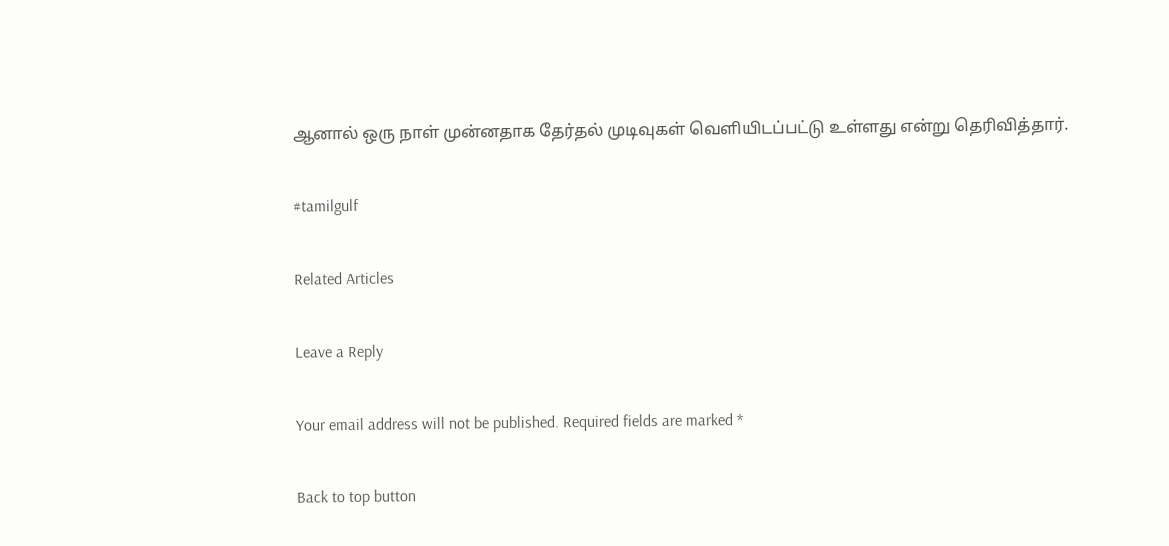ஆனால் ஒரு நாள் முன்னதாக தேர்தல் முடிவுகள் வெளியிடப்பட்டு உள்ளது என்று தெரிவித்தார்.

#tamilgulf

Related Articles

Leave a Reply

Your email address will not be published. Required fields are marked *

Back to top button